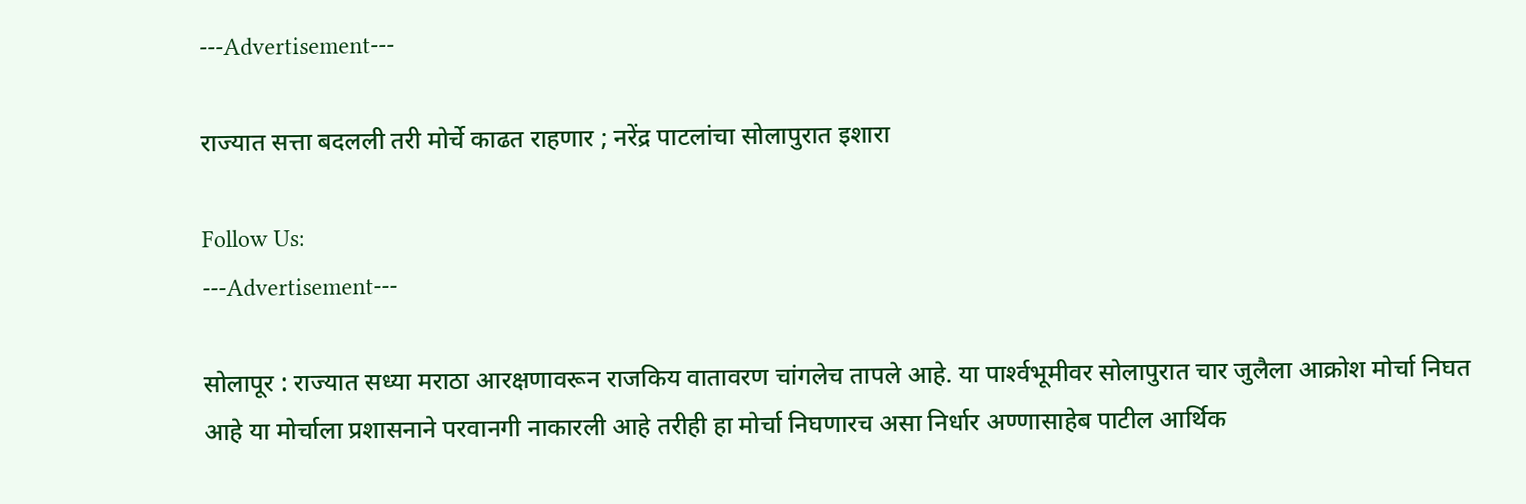---Advertisement---

राज्यात सत्ता बदलली तरी मोर्चे काढत राहणार ; नरेंद्र पाटलांचा सोलापुरात इशारा

Follow Us:
---Advertisement---

सोलापूर : राज्यात सध्या मराठा आरक्षणावरून राजकिय वातावरण चांगलेच तापले आहे. या पार्श्‍वभूमीवर सोलापुरात चार जुलैला आक्रोश मोर्चा निघत आहे या मोर्चाला प्रशासनाने परवानगी नाकारली आहे तरीही हा मोर्चा निघणारच असा निर्धार अण्णासाहेब पाटील आर्थिक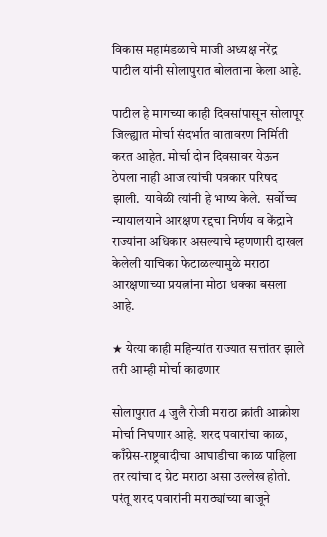विकास महामंडळाचे माजी अध्यक्ष नरेंद्र पाटील यांनी सोलापुरात बोलताना केला आहे.

पाटील हे मागच्या काही दिवसांपासून सोलापूर जिल्ह्यात मोर्चा संदर्भात वातावरण निर्मिती करत आहेत. मोर्चा दोन दिवसावर येऊन ठेपला नाही आज त्यांची पत्रकार परिषद झाली.  यावेळी त्यांनी हे भाष्य केले.  सर्वोच्च न्यायालयाने आरक्षण रद्दचा निर्णय व केंद्राने राज्यांना अधिकार असल्याचे म्हणणारी दाखल केलेली याचिका फेटाळल्यामुळे मराठा आरक्षणाच्या प्रयत्नांना मोठा धक्का बसला आहे.

★ येत्या काही महिन्यांत राज्यात सत्तांतर झाले तरी आम्ही मोर्चा काढणार

सोलापुरात 4 जुलै रोजी मराठा क्रांती आक्रोश मोर्चा निघणार आहे. शरद पवारांचा काळ, काँग्रेस-राष्ट्रवादीचा आघाडीचा काळ पाहिला तर त्यांचा द ग्रेट मराठा असा उल्लेख होतो. परंतू शरद पवारांनी मराठ्यांच्या बाजूने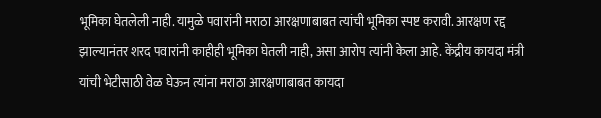भूमिका घेतलेली नाही. यामुळे पवारांनी मराठा आरक्षणाबाबत त्यांची भूमिका स्पष्ट करावी. आरक्षण रद्द झाल्यानंतर शरद पवारांनी काहीही भूमिका घेतली नाही, असा आरोप त्यांनी केला आहे. केंद्रीय कायदा मंत्री यांची भेटीसाठी वेळ घेऊन त्यांना मराठा आरक्षणाबाबत कायदा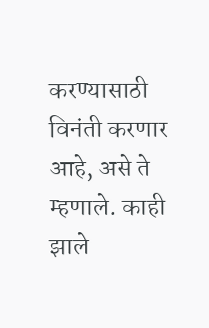करण्यासाठी विनंती करणार आहे, असे ते म्हणाले. काही झाले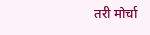तरी मोर्चा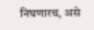निघणारच, असे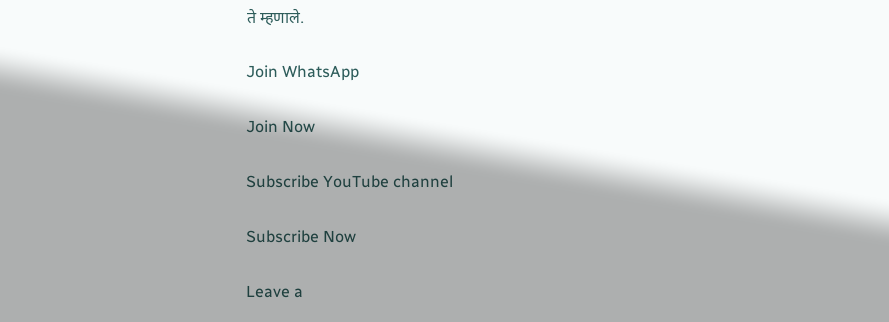ते म्हणाले.

Join WhatsApp

Join Now

Subscribe YouTube channel

Subscribe Now

Leave a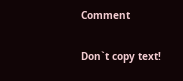Comment

Don`t copy text!